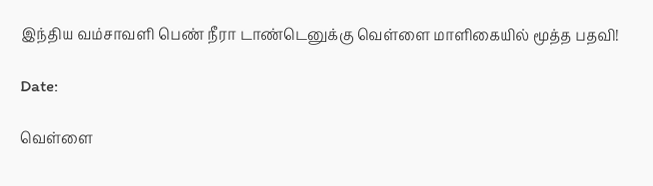இந்திய வம்சாவளி பெண் நீரா டாண்டெனுக்கு வெள்ளை மாளிகையில் மூத்த பதவி!

Date:

வெள்ளை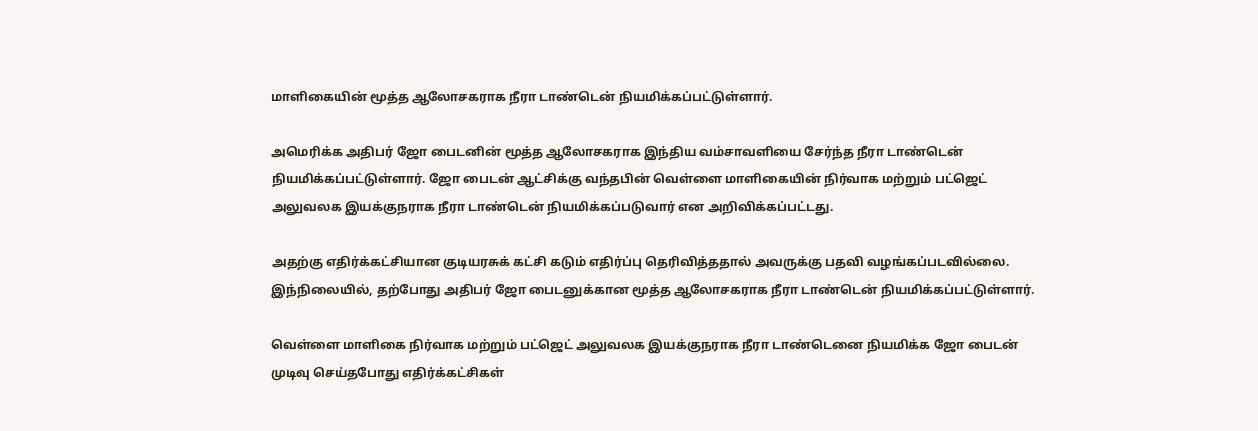மாளிகையின் மூத்த ஆலோசகராக நீரா டாண்டென் நியமிக்கப்பட்டுள்ளார்.

அமெரிக்க அதிபர் ஜோ பைடனின் மூத்த ஆலோசகராக இந்திய வம்சாவளியை சேர்ந்த நீரா டாண்டென் நியமிக்கப்பட்டுள்ளார். ஜோ பைடன் ஆட்சிக்கு வந்தபின் வெள்ளை மாளிகையின் நிர்வாக மற்றும் பட்ஜெட் அலுவலக இயக்குநராக நீரா டாண்டென் நியமிக்கப்படுவார் என அறிவிக்கப்பட்டது.

அதற்கு எதிர்க்கட்சியான குடியரசுக் கட்சி கடும் எதிர்ப்பு தெரிவித்ததால் அவருக்கு பதவி வழங்கப்படவில்லை. இந்நிலையில், தற்போது அதிபர் ஜோ பைடனுக்கான மூத்த ஆலோசகராக நீரா டாண்டென் நியமிக்கப்பட்டுள்ளார்.

வெள்ளை மாளிகை நிர்வாக மற்றும் பட்ஜெட் அலுவலக இயக்குநராக நீரா டாண்டெனை நியமிக்க ஜோ பைடன் முடிவு செய்தபோது எதிர்க்கட்சிகள்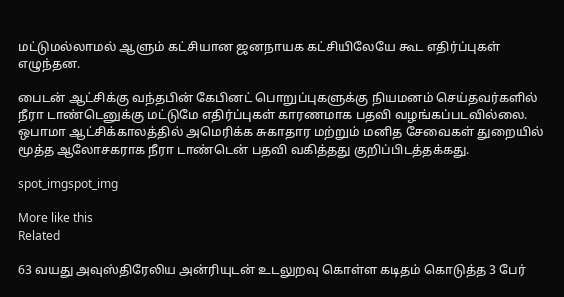மட்டுமல்லாமல் ஆளும் கட்சியான ஜனநாயக கட்சியிலேயே கூட எதிர்ப்புகள் எழுந்தன.

பைடன் ஆட்சிக்கு வந்தபின் கேபினட் பொறுப்புகளுக்கு நியமனம் செய்தவர்களில் நீரா டாண்டெனுக்கு மட்டுமே எதிர்ப்புகள் காரணமாக பதவி வழங்கப்படவில்லை. ஒபாமா ஆட்சிக்காலத்தில் அமெரிக்க சுகாதார மற்றும் மனித சேவைகள் துறையில் மூத்த ஆலோசகராக நீரா டாண்டென் பதவி வகித்தது குறிப்பிடத்தக்கது.

spot_imgspot_img

More like this
Related

63 வயது அவுஸ்திரேலிய அன்ரியுடன் உடலுறவு கொள்ள கடிதம் கொடுத்த 3 பேர்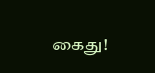கைது!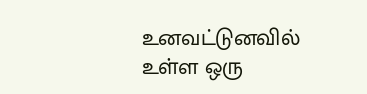உனவட்டுனவில் உள்ள ஒரு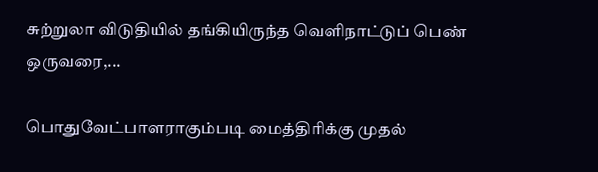சுற்றுலா விடுதியில் தங்கியிருந்த வெளிநாட்டுப் பெண் ஒருவரை,...

பொதுவேட்பாளராகும்படி மைத்திரிக்கு முதல்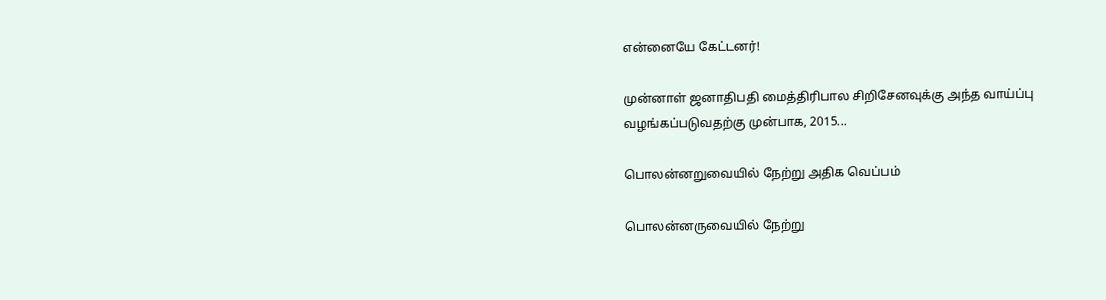என்னையே கேட்டனர்!

முன்னாள் ஜனாதிபதி மைத்திரிபால சிறிசேனவுக்கு அந்த வாய்ப்பு வழங்கப்படுவதற்கு முன்பாக, 2015...

பொலன்னறுவையில் நேற்று அதிக வெப்பம்

பொலன்னருவையில் நேற்று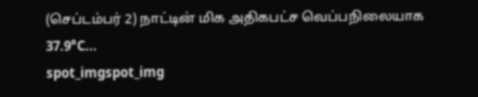(செப்டம்பர் 2) நாட்டின் மிக அதிகபட்ச வெப்பநிலையாக 37.9°C...
spot_imgspot_img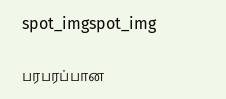spot_imgspot_img

பரபரப்பான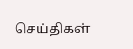செய்திகள்